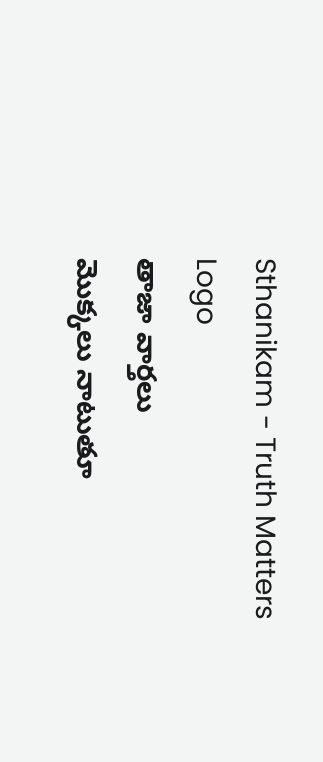Sthanikam - Truth Matters
Logo
తాజా వార్తలు
మొక్కలు నాటుతూ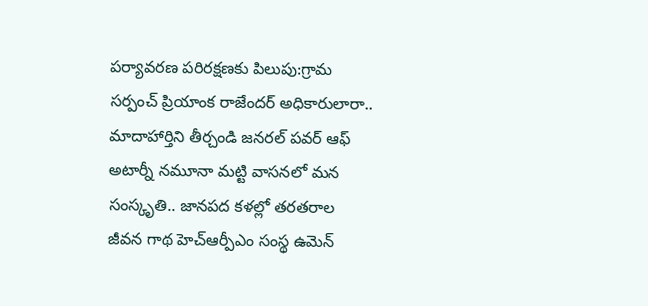పర్యావరణ పరిరక్షణకు పిలుపు:గ్రామ సర్పంచ్ ప్రియాంక రాజేందర్ అధికారులారా.. మాదాహార్తిని తీర్చండి జనరల్ పవర్ ఆఫ్ అటార్నీ నమూనా మట్టి వాసనలో మన సంస్కృతి.. జానపద కళల్లో తరతరాల జీవన గాథ హెచ్ఆర్పీఎం సంస్థ ఉమెన్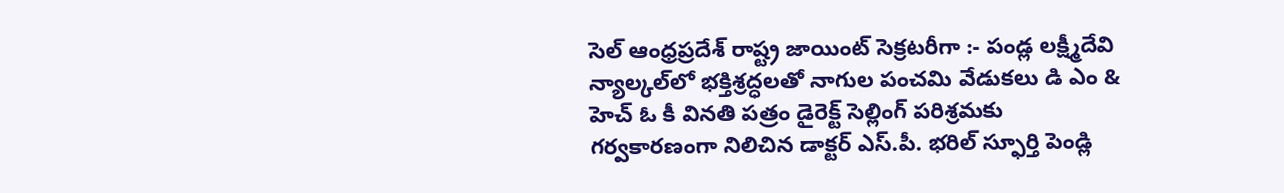సెల్ ఆంధ్రప్రదేశ్ రాష్ట్ర జాయింట్ సెక్రటరీగా :- పండ్ల లక్ష్మీదేవి న్యాల్కల్‌లో భక్తిశ్రద్ధలతో నాగుల పంచమి వేడుకలు డి ఎం & హెచ్ ఓ కీ వినతి పత్రం డైరెక్ట్ సెల్లింగ్ పరిశ్రమకు గర్వకారణంగా నిలిచిన డాక్టర్ ఎస్.పీ. భరిల్ స్ఫూర్తి పెండ్లి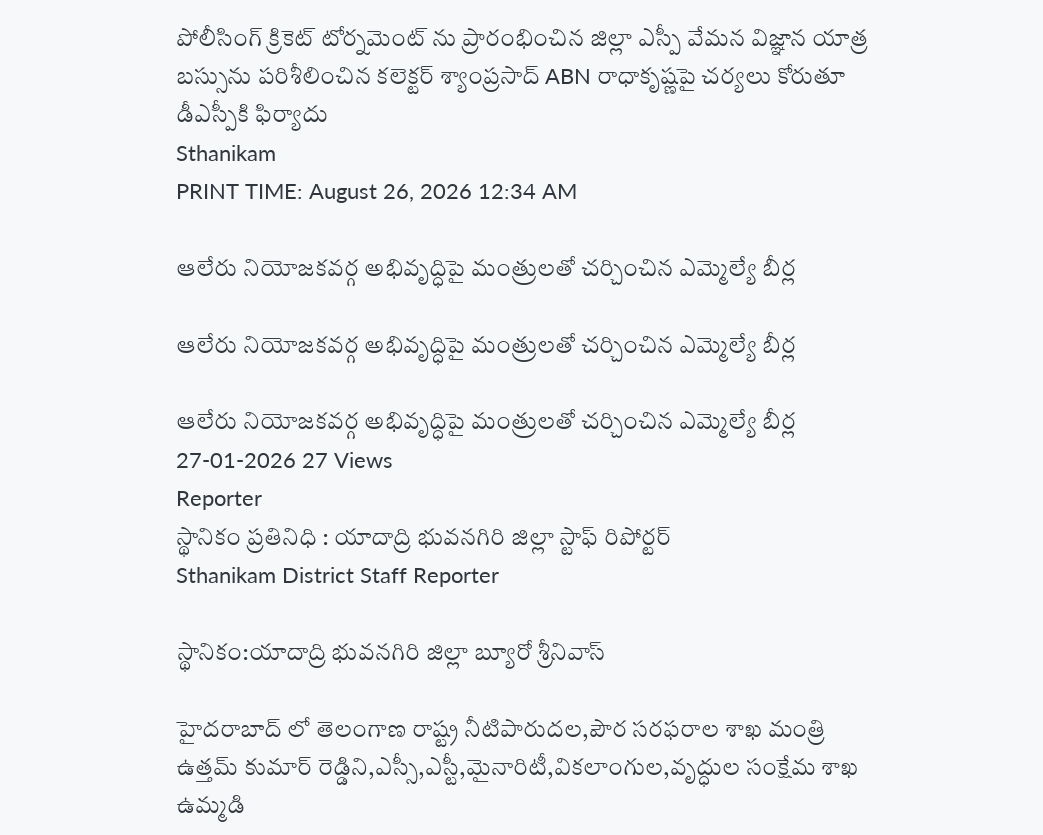పోలీసింగ్ క్రికెట్ టోర్నమెంట్ ను ప్రారంభించిన జిల్లా ఎస్పీ వేమన విజ్ఞాన యాత్ర బస్సును పరిశీలించిన కలెక్టర్ శ్యాంప్రసాద్ ABN రాధాకృష్ణపై చర్యలు కోరుతూ డీఎస్పీకి ఫిర్యాదు
Sthanikam
PRINT TIME: August 26, 2026 12:34 AM

ఆలేరు నియోజకవర్గ అభివృద్ధిపై మంత్రులతో చర్చించిన ఎమ్మెల్యే బీర్ల

ఆలేరు నియోజకవర్గ అభివృద్ధిపై మంత్రులతో చర్చించిన ఎమ్మెల్యే బీర్ల

ఆలేరు నియోజకవర్గ అభివృద్ధిపై మంత్రులతో చర్చించిన ఎమ్మెల్యే బీర్ల
27-01-2026 27 Views
Reporter
స్థానికం ప్రతినిధి : యాదాద్రి భువనగిరి జిల్లా స్టాఫ్ రిపోర్టర్
Sthanikam District Staff Reporter

స్థానికం:యాదాద్రి భువనగిరి జిల్లా బ్యూరో శ్రీనివాస్

హైదరాబాద్ లో తెలంగాణ రాష్ట్ర నీటిపారుదల,పౌర సరఫరాల శాఖ మంత్రి ఉత్తమ్ కుమార్ రెడ్డిని,ఎస్సీ,ఎస్టీ,మైనారిటీ,వికలాంగుల,వృద్ధుల సంక్షేమ శాఖ ఉమ్మడి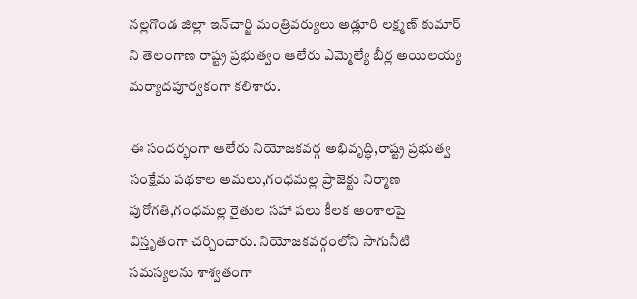నల్లగొండ జిల్లా ఇన్‌చార్జి మంత్రివర్యులు అడ్లూరి లక్ష్మణ్ కుమార్ ని తెలంగాణ రాష్ట్ర ప్రభుత్వం ఆలేరు ఎమ్మెల్యే బీర్ల అయిలయ్య మర్యాదపూర్వకంగా కలిశారు.

ఈ సందర్భంగా ఆలేరు నియోజకవర్గ అభివృద్ధి,రాష్ట్ర ప్రభుత్వ సంక్షేమ పథకాల అమలు,గంధమల్ల ప్రాజెక్టు నిర్మాణ పురోగతి,గంధమల్ల రైతుల సహా పలు కీలక అంశాలపై విస్తృతంగా చర్చించారు. నియోజకవర్గంలోని సాగునీటి సమస్యలను శాశ్వతంగా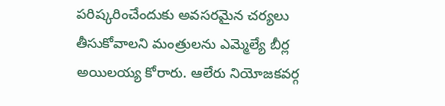పరిష్కరించేందుకు అవసరమైన చర్యలు తీసుకోవాలని మంత్రులను ఎమ్మెల్యే బీర్ల అయిలయ్య కోరారు. ఆలేరు నియోజకవర్గ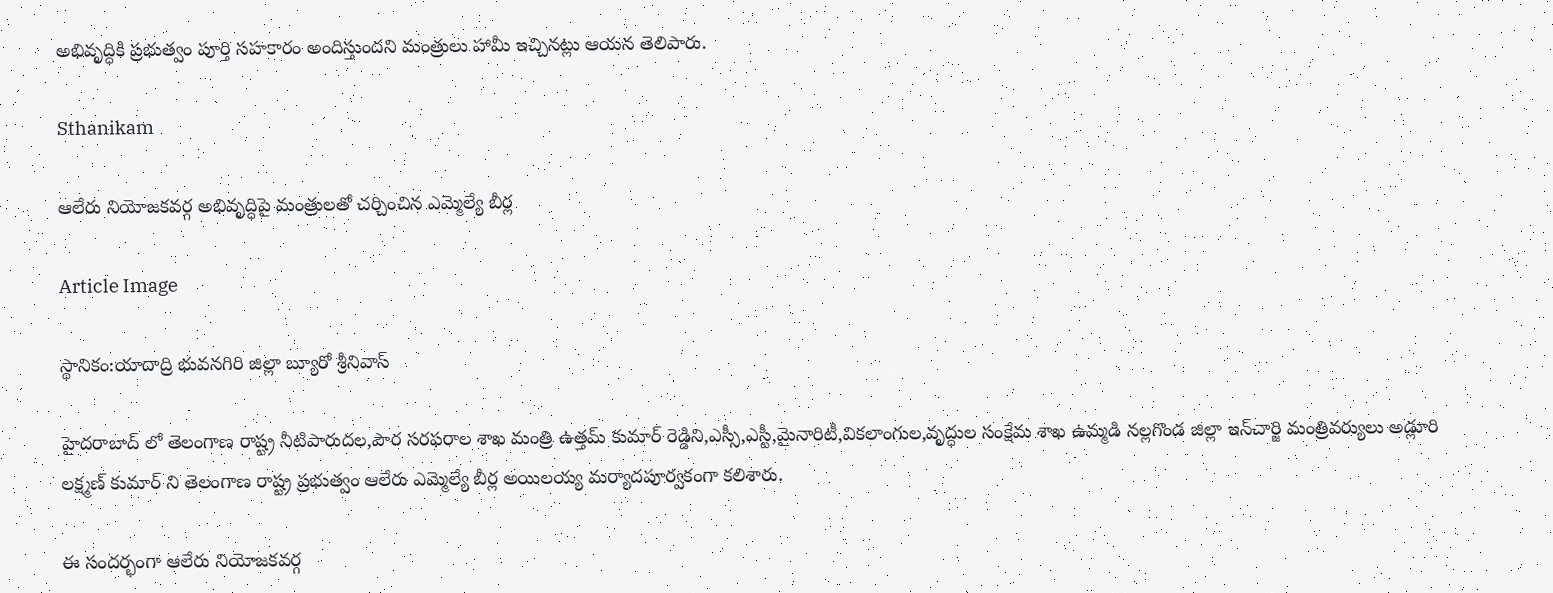అభివృద్ధికి ప్రభుత్వం పూర్తి సహకారం అందిస్తుందని మంత్రులు హామీ ఇచ్చినట్లు ఆయన తెలిపారు.

Sthanikam

ఆలేరు నియోజకవర్గ అభివృద్ధిపై మంత్రులతో చర్చించిన ఎమ్మెల్యే బీర్ల

Article Image

స్థానికం:యాదాద్రి భువనగిరి జిల్లా బ్యూరో శ్రీనివాస్

హైదరాబాద్ లో తెలంగాణ రాష్ట్ర నీటిపారుదల,పౌర సరఫరాల శాఖ మంత్రి ఉత్తమ్ కుమార్ రెడ్డిని,ఎస్సీ,ఎస్టీ,మైనారిటీ,వికలాంగుల,వృద్ధుల సంక్షేమ శాఖ ఉమ్మడి నల్లగొండ జిల్లా ఇన్‌చార్జి మంత్రివర్యులు అడ్లూరి లక్ష్మణ్ కుమార్ ని తెలంగాణ రాష్ట్ర ప్రభుత్వం ఆలేరు ఎమ్మెల్యే బీర్ల అయిలయ్య మర్యాదపూర్వకంగా కలిశారు.

ఈ సందర్భంగా ఆలేరు నియోజకవర్గ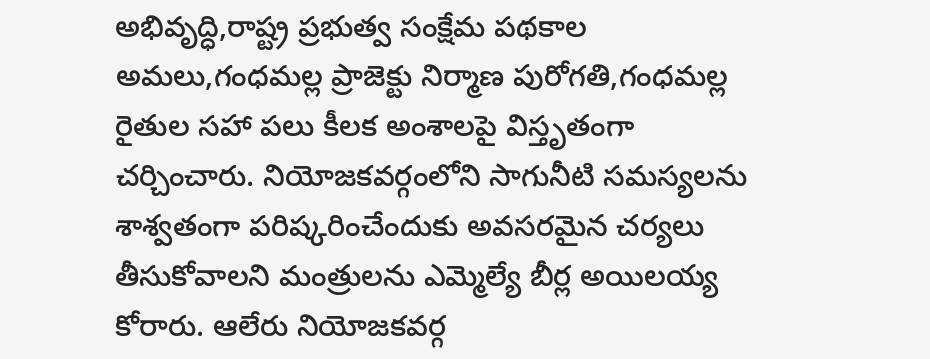అభివృద్ధి,రాష్ట్ర ప్రభుత్వ సంక్షేమ పథకాల అమలు,గంధమల్ల ప్రాజెక్టు నిర్మాణ పురోగతి,గంధమల్ల రైతుల సహా పలు కీలక అంశాలపై విస్తృతంగా చర్చించారు. నియోజకవర్గంలోని సాగునీటి సమస్యలను శాశ్వతంగా పరిష్కరించేందుకు అవసరమైన చర్యలు తీసుకోవాలని మంత్రులను ఎమ్మెల్యే బీర్ల అయిలయ్య కోరారు. ఆలేరు నియోజకవర్గ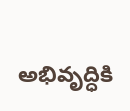అభివృద్ధికి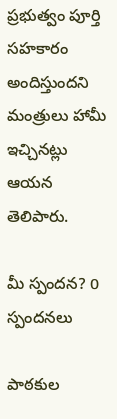ప్రభుత్వం పూర్తి సహకారం అందిస్తుందని మంత్రులు హామీ ఇచ్చినట్లు ఆయన తెలిపారు.

మీ స్పందన? 0 స్పందనలు

పాఠకుల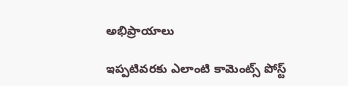అభిప్రాయాలు

ఇప్పటివరకు ఎలాంటి కామెంట్స్ పోస్ట్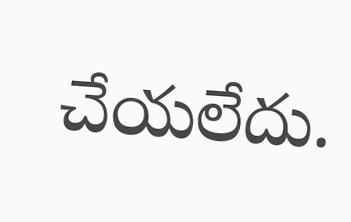చేయలేదు.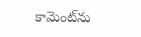కామెంట్‌ను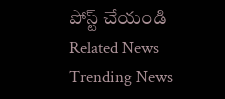పోస్ట్ చేయండి
Related News
Trending News